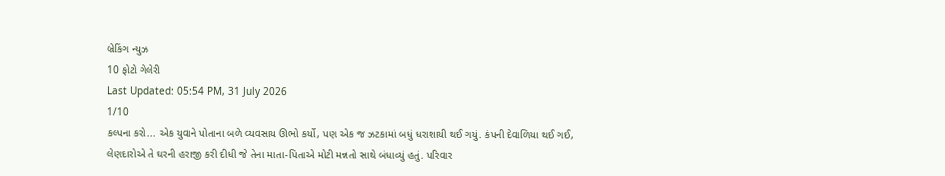બ્રેકિંગ ન્યુઝ
10 ફોટો ગેલેરી
Last Updated: 05:54 PM, 31 July 2026
1/10
કલ્પના કરો... એક યુવાને પોતાના બળે વ્યવસાય ઊભો કર્યો, પણ એક જ ઝટકામાં બધું ધરાશાયી થઈ ગયું. કંપની દેવાળિયા થઈ ગઈ, લેણદારોએ તે ઘરની હરાજી કરી દીધી જે તેના માતા-પિતાએ મોટી મન્નતો સાથે બંધાવ્યું હતું. પરિવાર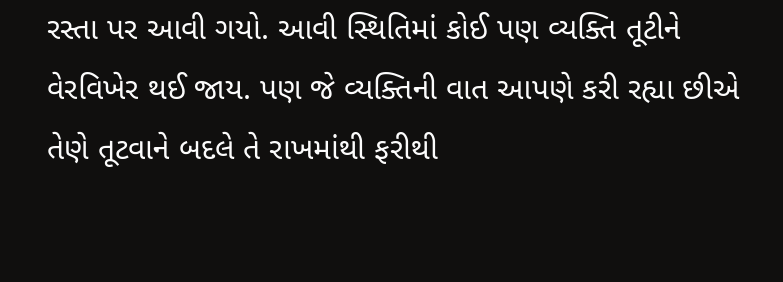રસ્તા પર આવી ગયો. આવી સ્થિતિમાં કોઈ પણ વ્યક્તિ તૂટીને વેરવિખેર થઈ જાય. પણ જે વ્યક્તિની વાત આપણે કરી રહ્યા છીએ તેણે તૂટવાને બદલે તે રાખમાંથી ફરીથી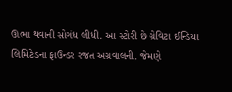ઊભા થવાની સોગંધ લીધી. આ સ્ટોરી છે ગ્રેવિટા ઈન્ડિયા લિમિટેડના ફાઉન્ડર રજત અગ્રવાલની. જેમણે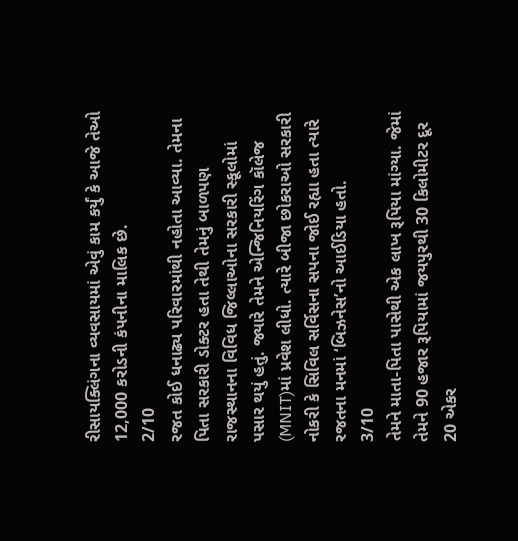રીસાયક્લિંગના વ્યવસાયમાં એવું કામ કર્યું કે આજે તેઓ 12,000 કરોડની કંપનીના માલિક છે.
2/10
રજત કોઈ ધનાઢ્ય પરિવારમાંથી નહોતા આવ્યા. તેમના પિતા સરકારી ડોક્ટર હતા તેથી તેમનું બાળપણ રાજસ્થાનના વિવિધ જિલ્લાઓના સરકારી સ્કૂલોમાં પસાર થયું હતું. જ્યારે તેમને એન્જિનિયરિંગ કૉલેજ (MNIT)માં પ્રવેશ લીધો. ત્યારે બીજા છોકરાઓ સરકારી નોકરી કે સિવિલ સર્વિસના સપના જોઈ રહ્યા હતા ત્યારે રજતના મનમાં ‘બિઝનેસ’નો આઈડિયા હતો.
3/10
તેમને માતા-પિતા પાસેથી એક લાખ રૂપિયા માંગ્યા. જેમાં તેમને 90 હજાર રૂપિયામાં જયપુરથી 30 કિલોમીટર દૂર 20 એકર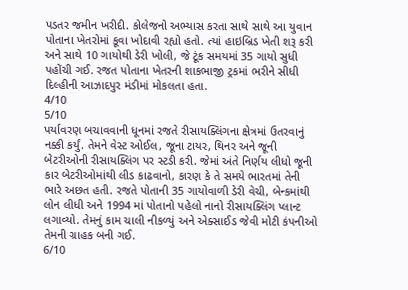પડતર જમીન ખરીદી. કોલેજનો અભ્યાસ કરતા સાથે સાથે આ યુવાન પોતાના ખેતરોમાં કૂવા ખોદાવી રહ્યો હતો. ત્યાં હાઇબ્રિડ ખેતી શરૂ કરી અને સાથે 10 ગાયોથી ડેરી ખોલી, જે ટૂંક સમયમાં 35 ગાયો સુધી પહોંચી ગઈ. રજત પોતાના ખેતરની શાકભાજી ટ્રકમાં ભરીને સીધી દિલ્હીની આઝાદપુર મંડીમાં મોકલતા હતા.
4/10
5/10
પર્યાવરણ બચાવવાની ધૂનમાં રજતે રીસાયક્લિંગના ક્ષેત્રમાં ઉતરવાનું નક્કી કર્યું. તેમને વેસ્ટ ઓઈલ, જૂના ટાયર, થિનર અને જૂની બેટરીઓની રીસાયક્લિંગ પર સ્ટડી કરી. જેમાં અંતે નિર્ણય લીધો જૂની કાર બેટરીઓમાંથી લીડ કાઢવાનો, કારણ કે તે સમયે ભારતમાં તેની ભારે અછત હતી. રજતે પોતાની 35 ગાયોવાળી ડેરી વેચી, બેન્કમાંથી લોન લીધી અને 1994 માં પોતાનો પહેલો નાનો રીસાયક્લિંગ પ્લાન્ટ લગાવ્યો. તેમનું કામ ચાલી નીકળ્યું અને એક્સાઈડ જેવી મોટી કંપનીઓ તેમની ગ્રાહક બની ગઈ.
6/10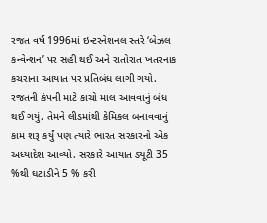રજત વર્ષ 1996માં ઇન્ટરનેશનલ સ્તરે ‘બેઝલ કન્વેન્શન’ પર સહી થઈ અને રાતોરાત ખતરનાક કચરાના આયાત પર પ્રતિબંધ લાગી ગયો. રજતની કંપની માટે કાચો માલ આવવાનું બંધ થઈ ગયું. તેમને લીડમાંથી કેમિકલ બનાવવાનું કામ શરૂ કર્યું પણ ત્યારે ભારત સરકારનો એક અધ્યાદેશ આવ્યો. સરકારે આયાત ડ્યૂટી 35 %થી ઘટાડીને 5 % કરી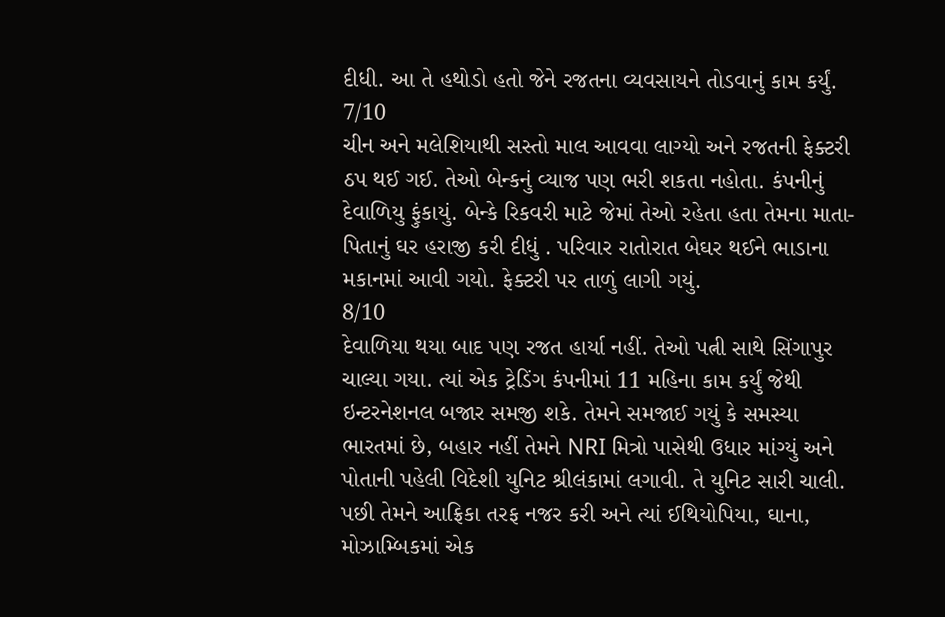દીધી. આ તે હથોડો હતો જેને રજતના વ્યવસાયને તોડવાનું કામ કર્યું.
7/10
ચીન અને મલેશિયાથી સસ્તો માલ આવવા લાગ્યો અને રજતની ફેક્ટરી ઠપ થઈ ગઈ. તેઓ બેન્કનું વ્યાજ પણ ભરી શકતા નહોતા. કંપનીનું દેવાળિયુ ફુંકાયું. બેન્કે રિકવરી માટે જેમાં તેઓ રહેતા હતા તેમના માતા-પિતાનું ઘર હરાજી કરી દીધું . પરિવાર રાતોરાત બેઘર થઈને ભાડાના મકાનમાં આવી ગયો. ફેક્ટરી પર તાળું લાગી ગયું.
8/10
દેવાળિયા થયા બાદ પણ રજત હાર્યા નહીં. તેઓ પત્ની સાથે સિંગાપુર ચાલ્યા ગયા. ત્યાં એક ટ્રેડિંગ કંપનીમાં 11 મહિના કામ કર્યું જેથી ઇન્ટરનેશનલ બજાર સમજી શકે. તેમને સમજાઈ ગયું કે સમસ્યા ભારતમાં છે, બહાર નહીં તેમને NRI મિત્રો પાસેથી ઉધાર માંગ્યું અને પોતાની પહેલી વિદેશી યુનિટ શ્રીલંકામાં લગાવી. તે યુનિટ સારી ચાલી. પછી તેમને આફ્રિકા તરફ નજર કરી અને ત્યાં ઈથિયોપિયા, ઘાના, મોઝામ્બિકમાં એક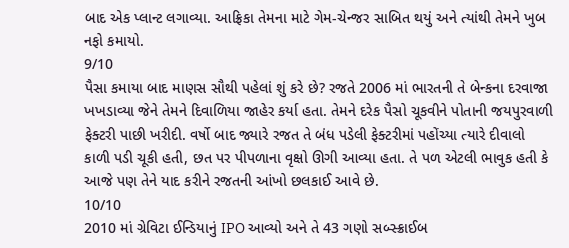બાદ એક પ્લાન્ટ લગાવ્યા. આફ્રિકા તેમના માટે ગેમ-ચેન્જર સાબિત થયું અને ત્યાંથી તેમને ખુબ નફો કમાયો.
9/10
પૈસા કમાયા બાદ માણસ સૌથી પહેલાં શું કરે છે? રજતે 2006 માં ભારતની તે બેન્કના દરવાજા ખખડાવ્યા જેને તેમને દિવાળિયા જાહેર કર્યા હતા. તેમને દરેક પૈસો ચૂકવીને પોતાની જયપુરવાળી ફેક્ટરી પાછી ખરીદી. વર્ષો બાદ જ્યારે રજત તે બંધ પડેલી ફેક્ટરીમાં પહોંચ્યા ત્યારે દીવાલો કાળી પડી ચૂકી હતી, છત પર પીપળાના વૃક્ષો ઊગી આવ્યા હતા. તે પળ એટલી ભાવુક હતી કે આજે પણ તેને યાદ કરીને રજતની આંખો છલકાઈ આવે છે.
10/10
2010 માં ગ્રેવિટા ઈન્ડિયાનું IPO આવ્યો અને તે 43 ગણો સબ્સ્ક્રાઈબ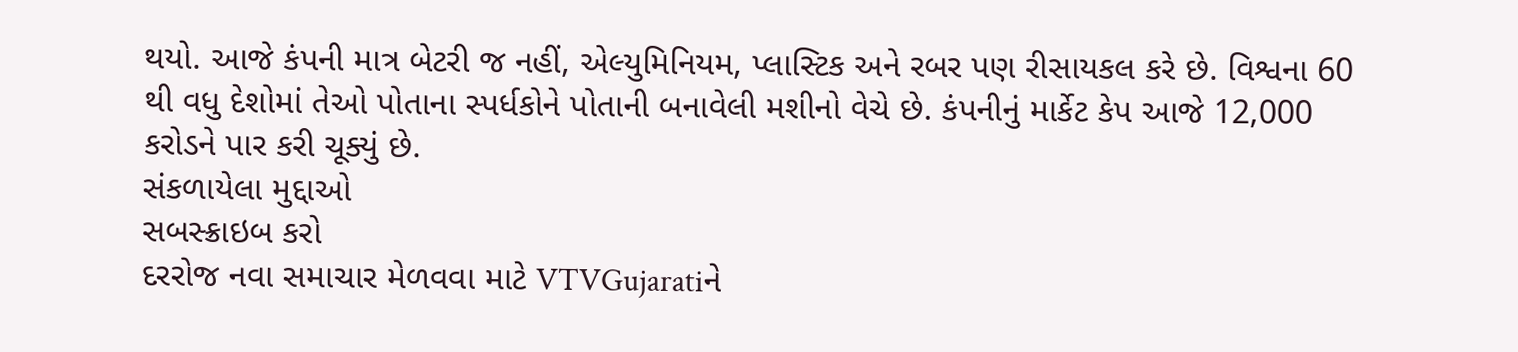થયો. આજે કંપની માત્ર બેટરી જ નહીં, એલ્યુમિનિયમ, પ્લાસ્ટિક અને રબર પણ રીસાયકલ કરે છે. વિશ્વના 60 થી વધુ દેશોમાં તેઓ પોતાના સ્પર્ધકોને પોતાની બનાવેલી મશીનો વેચે છે. કંપનીનું માર્કેટ કેપ આજે 12,000 કરોડને પાર કરી ચૂક્યું છે.
સંકળાયેલા મુદ્દાઓ
સબસ્ક્રાઇબ કરો
દરરોજ નવા સમાચાર મેળવવા માટે VTVGujaratiને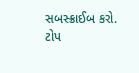સબસ્ક્રાઈબ કરો.
ટોપ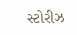સ્ટોરીઝ